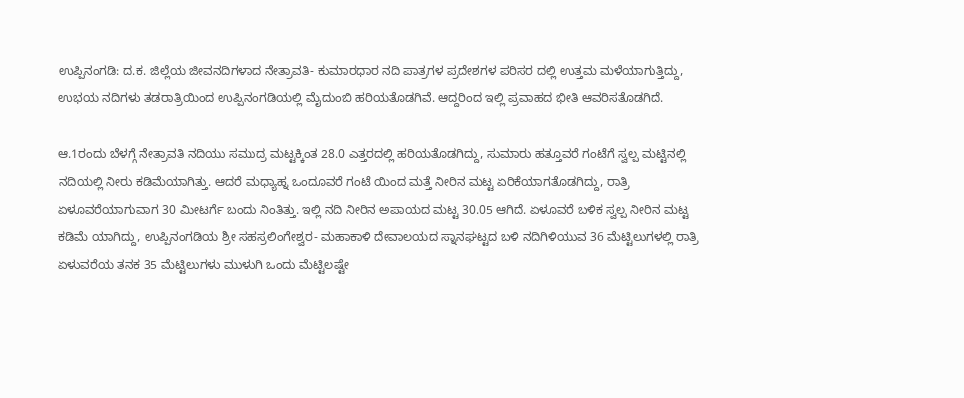ಉಪ್ಪಿನಂಗಡಿ: ದ.ಕ. ಜಿಲ್ಲೆಯ ಜೀವನದಿಗಳಾದ ನೇತ್ರಾವತಿ- ಕುಮಾರಧಾರ ನದಿ ಪಾತ್ರಗಳ ಪ್ರದೇಶಗಳ ಪರಿಸರ ದಲ್ಲಿ ಉತ್ತಮ ಮಳೆಯಾಗುತ್ತಿದ್ದು, ಉಭಯ ನದಿಗಳು ತಡರಾತ್ರಿಯಿಂದ ಉಪ್ಪಿನಂಗಡಿಯಲ್ಲಿ ಮೈದುಂಬಿ ಹರಿಯತೊಡಗಿವೆ. ಆದ್ದರಿಂದ ಇಲ್ಲಿ ಪ್ರವಾಹದ ಭೀತಿ ಆವರಿಸತೊಡಗಿದೆ.

ಆ.1ರಂದು ಬೆಳಗ್ಗೆ ನೇತ್ರಾವತಿ ನದಿಯು ಸಮುದ್ರ ಮಟ್ಟಕ್ಕಿಂತ 28.0 ಎತ್ತರದಲ್ಲಿ ಹರಿಯತೊಡಗಿದ್ದು, ಸುಮಾರು ಹತ್ತೂವರೆ ಗಂಟೆಗೆ ಸ್ವಲ್ಪ ಮಟ್ಟಿನಲ್ಲಿ ನದಿಯಲ್ಲಿ ನೀರು ಕಡಿಮೆಯಾಗಿತ್ತು. ಆದರೆ ಮಧ್ಯಾಹ್ನ ಒಂದೂವರೆ ಗಂಟೆ ಯಿಂದ ಮತ್ತೆ ನೀರಿನ ಮಟ್ಟ ಏರಿಕೆಯಾಗತೊಡಗಿದ್ದು, ರಾತ್ರಿ ಏಳೂವರೆಯಾಗುವಾಗ 30 ಮೀಟರ್ಗೆ ಬಂದು ನಿಂತಿತ್ತು. ಇಲ್ಲಿ ನದಿ ನೀರಿನ ಅಪಾಯದ ಮಟ್ಟ 30.05 ಆಗಿದೆ. ಏಳೂವರೆ ಬಳಿಕ ಸ್ವಲ್ಪ ನೀರಿನ ಮಟ್ಟ ಕಡಿಮೆ ಯಾಗಿದ್ದು, ಉಪ್ಪಿನಂಗಡಿಯ ಶ್ರೀ ಸಹಸ್ರಲಿಂಗೇಶ್ವರ- ಮಹಾಕಾಳಿ ದೇವಾಲಯದ ಸ್ನಾನಘಟ್ಟದ ಬಳಿ ನದಿಗಿಳಿಯುವ 36 ಮೆಟ್ಟಿಲುಗಳಲ್ಲಿ ರಾತ್ರಿ ಏಳುವರೆಯ ತನಕ 35 ಮೆಟ್ಟಿಲುಗಳು ಮುಳುಗಿ ಒಂದು ಮೆಟ್ಟಿಲಷ್ಟೇ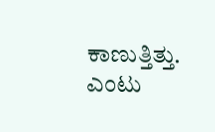ಕಾಣುತ್ತಿತ್ತು. ಎಂಟು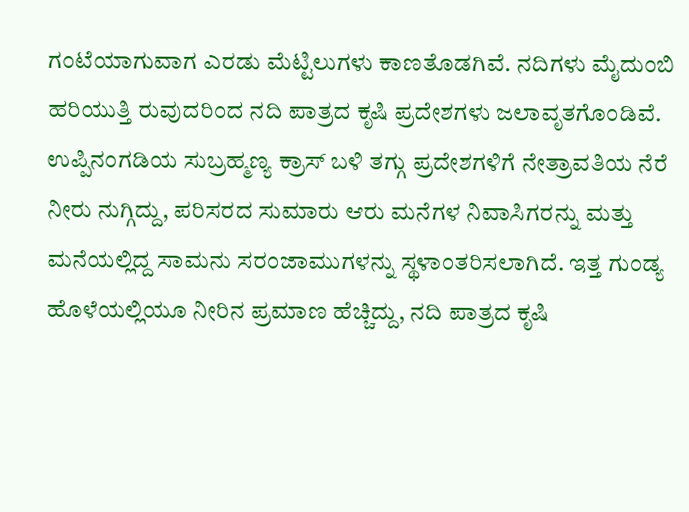ಗಂಟೆಯಾಗುವಾಗ ಎರಡು ಮೆಟ್ಟಿಲುಗಳು ಕಾಣತೊಡಗಿವೆ. ನದಿಗಳು ಮೈದುಂಬಿ ಹರಿಯುತ್ತಿ ರುವುದರಿಂದ ನದಿ ಪಾತ್ರದ ಕೃಷಿ ಪ್ರದೇಶಗಳು ಜಲಾವೃತಗೊಂಡಿವೆ. ಉಪ್ಪಿನಂಗಡಿಯ ಸುಬ್ರಹ್ಮಣ್ಯ ಕ್ರಾಸ್ ಬಳಿ ತಗ್ಗು ಪ್ರದೇಶಗಳಿಗೆ ನೇತ್ರಾವತಿಯ ನೆರೆ ನೀರು ನುಗ್ಗಿದ್ದು, ಪರಿಸರದ ಸುಮಾರು ಆರು ಮನೆಗಳ ನಿವಾಸಿಗರನ್ನು ಮತ್ತು ಮನೆಯಲ್ಲಿದ್ದ ಸಾಮನು ಸರಂಜಾಮುಗಳನ್ನು ಸ್ಥಳಾಂತರಿಸಲಾಗಿದೆ. ಇತ್ತ ಗುಂಡ್ಯ ಹೊಳೆಯಲ್ಲಿಯೂ ನೀರಿನ ಪ್ರಮಾಣ ಹೆಚ್ಚಿದ್ದು, ನದಿ ಪಾತ್ರದ ಕೃಷಿ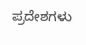ಪ್ರದೇಶಗಳು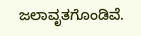ಜಲಾವೃತಗೊಂಡಿವೆ.